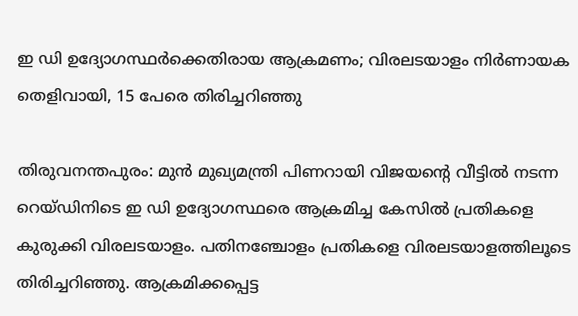ഇ ഡി ഉദ്യോഗസ്ഥർക്കെതിരായ ആക്രമണം; വിരലടയാളം നിർണായക തെളിവായി, 15 പേരെ തിരിച്ചറിഞ്ഞു

തിരുവനന്തപുരം: മുൻ മുഖ്യമന്ത്രി പിണറായി വിജയന്റെ വീട്ടിൽ നടന്ന റെയ്‌ഡിനിടെ ഇ ഡി ഉദ്യോഗസ്ഥരെ ആക്രമിച്ച കേസിൽ പ്രതികളെ കുരുക്കി വിരലടയാളം. പതിനഞ്ചോളം പ്രതികളെ വിരലടയാളത്തിലൂടെ തിരിച്ചറിഞ്ഞു. ആക്രമിക്കപ്പെട്ട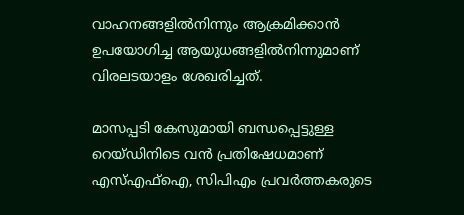വാഹനങ്ങളിൽനിന്നും ആക്രമിക്കാൻ ഉപയോഗിച്ച ആയുധങ്ങളിൽനിന്നുമാണ് വിരലടയാളം ശേഖരിച്ചത്.

മാസപ്പടി കേസുമായി ബന്ധപ്പെട്ടുള്ള റെയ്‌ഡിനിടെ വൻ പ്രതിഷേധമാണ് എസ്‌എഫ്ഐ, സിപിഎം പ്രവർത്തകരുടെ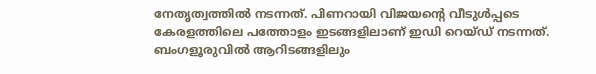നേതൃത്വത്തിൽ നടന്നത്. പിണറായി വിജയന്റെ വീടുൾപ്പടെ കേരളത്തിലെ പത്തോളം ഇടങ്ങളിലാണ് ഇഡി റെയ്‌ഡ് നടന്നത്. ബംഗളൂരുവിൽ ആറിടങ്ങളിലും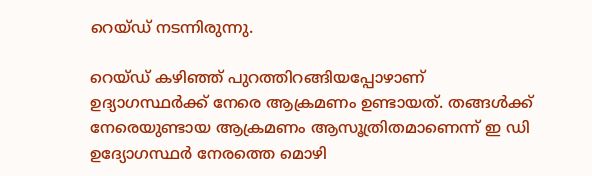റെയ്‌ഡ് നടന്നിരുന്നു.

റെയ്‌ഡ് കഴിഞ്ഞ് പുറത്തിറങ്ങിയപ്പോഴാണ് ഉദ്യാഗസ്ഥർക്ക് നേരെ ആക്രമണം ഉണ്ടായത്. തങ്ങൾക്ക് നേരെയുണ്ടായ ആക്രമണം ആസൂത്രിതമാണെന്ന് ഇ ഡി ഉദ്യോഗസ്ഥർ നേരത്തെ മൊഴി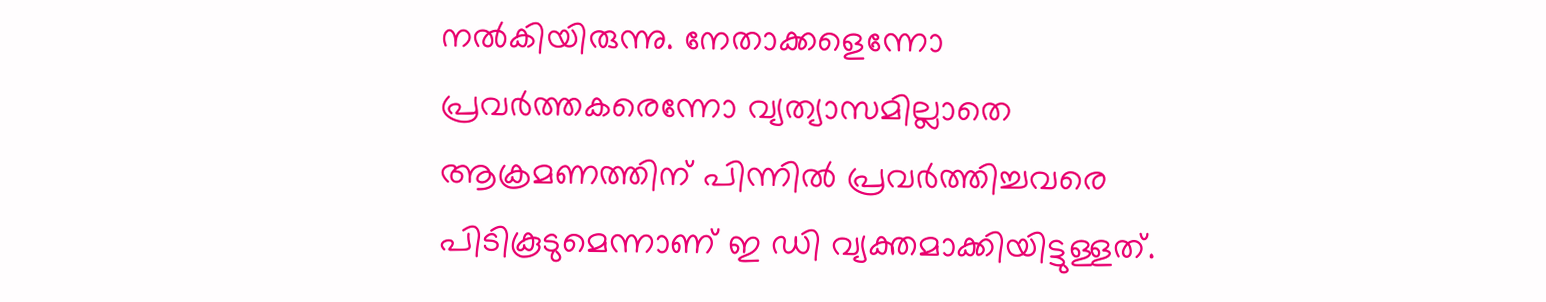നൽകിയിരുന്നു. നേതാക്കളെന്നോ പ്രവർത്തകരെന്നോ വ്യത്യാസമില്ലാതെ ആക്രമണത്തിന് പിന്നിൽ പ്രവർത്തിച്ചവരെ പിടികൂടുമെന്നാണ് ഇ ഡി വ്യക്തമാക്കിയിട്ടുള്ളത്.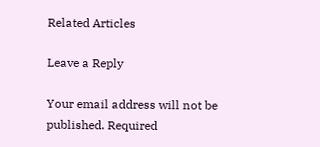Related Articles

Leave a Reply

Your email address will not be published. Required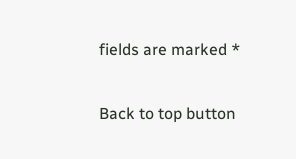fields are marked *

Back to top button